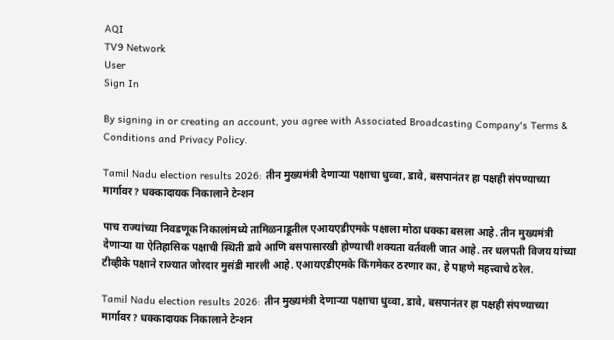AQI
TV9 Network
User
Sign In

By signing in or creating an account, you agree with Associated Broadcasting Company's Terms & Conditions and Privacy Policy.

Tamil Nadu election results 2026: तीन मुख्यमंत्री देणाऱ्या पक्षाचा धुव्वा, डावे, बसपानंतर हा पक्षही संपण्याच्या मार्गावर? धक्कादायक निकालाने टेन्शन

पाच राज्यांच्या निवडणूक निकालांमध्ये तामिळनाडूतील एआयएडीएमके पक्षाला मोठा धक्का बसला आहे. तीन मुख्यमंत्री देणाऱ्या या ऐतिहासिक पक्षाची स्थिती डावे आणि बसपासारखी होण्याची शक्यता वर्तवली जात आहे. तर थलपती विजय यांच्या टीव्हीके पक्षाने राज्यात जोरदार मुसंडी मारली आहे. एआयएडीएमके किंगमेकर ठरणार का, हे पाहणे महत्त्वाचे ठरेल.

Tamil Nadu election results 2026: तीन मुख्यमंत्री देणाऱ्या पक्षाचा धुव्वा, डावे, बसपानंतर हा पक्षही संपण्याच्या मार्गावर? धक्कादायक निकालाने टेन्शन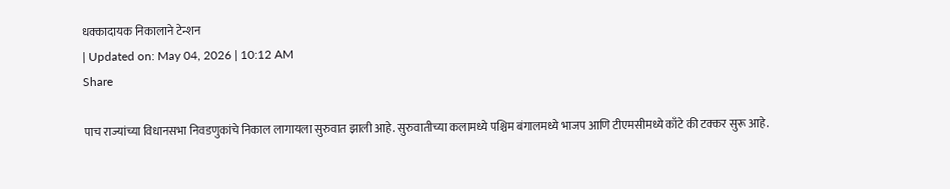धक्कादायक निकालाने टेन्शन
| Updated on: May 04, 2026 | 10:12 AM
Share

पाच राज्यांच्या विधानसभा निवडणुकांचे निकाल लागायला सुरुवात झाली आहे. सुरुवातीच्या कलामध्ये पश्चिम बंगालमध्ये भाजप आणि टीएमसीमध्ये काँटे की टक्कर सुरू आहे.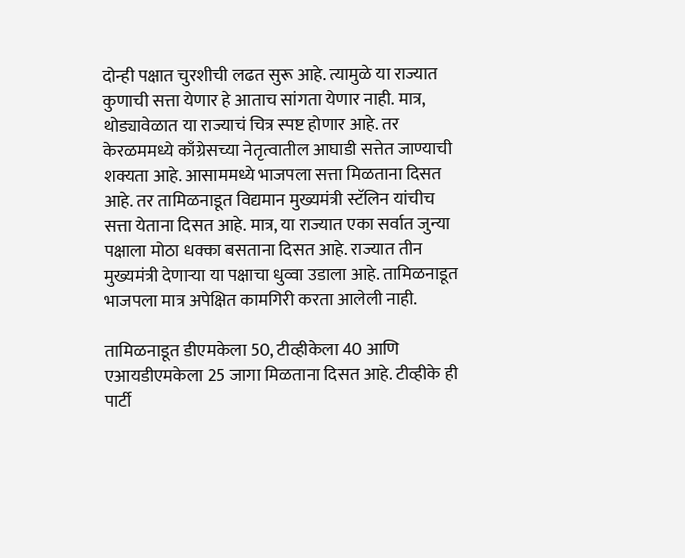दोन्ही पक्षात चुरशीची लढत सुरू आहे. त्यामुळे या राज्यात कुणाची सत्ता येणार हे आताच सांगता येणार नाही. मात्र, थोड्यावेळात या राज्याचं चित्र स्पष्ट होणार आहे. तर केरळममध्ये काँग्रेसच्या नेतृत्वातील आघाडी सत्तेत जाण्याची शक्यता आहे. आसाममध्ये भाजपला सत्ता मिळताना दिसत आहे. तर तामिळनाडूत विद्यमान मुख्यमंत्री स्टॅलिन यांचीच सत्ता येताना दिसत आहे. मात्र, या राज्यात एका सर्वात जुन्या पक्षाला मोठा धक्का बसताना दिसत आहे. राज्यात तीन मुख्यमंत्री देणाऱ्या या पक्षाचा धुव्वा उडाला आहे. तामिळनाडूत भाजपला मात्र अपेक्षित कामगिरी करता आलेली नाही.

तामिळनाडूत डीएमकेला 50, टीव्हीकेला 40 आणि एआयडीएमकेला 25 जागा मिळताना दिसत आहे. टीव्हीके ही पार्टी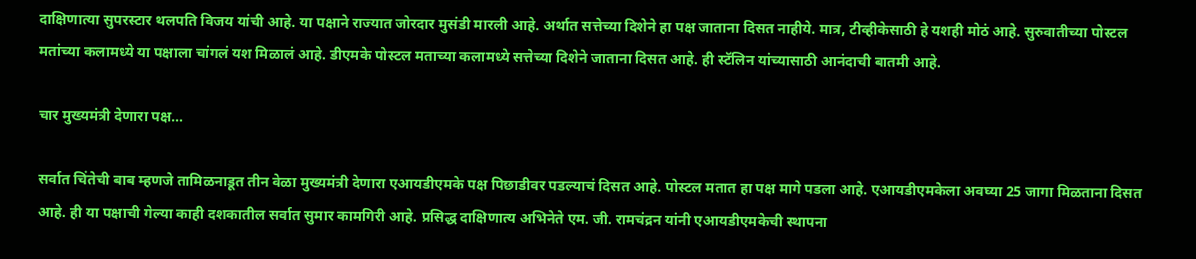दाक्षिणात्या सुपरस्टार थलपति विजय यांची आहे. या पक्षाने राज्यात जोरदार मुसंडी मारली आहे. अर्थात सत्तेच्या दिशेने हा पक्ष जाताना दिसत नाहीये. मात्र, टीव्हीकेसाठी हे यशही मोठं आहे. सुरुवातीच्या पोस्टल मतांच्या कलामध्ये या पक्षाला चांगलं यश मिळालं आहे. डीएमके पोस्टल मताच्या कलामध्ये सत्तेच्या दिशेने जाताना दिसत आहे. ही स्टॅलिन यांच्यासाठी आनंदाची बातमी आहे.

चार मुख्यमंत्री देणारा पक्ष…

सर्वात चिंतेची बाब म्हणजे तामिळनाडूत तीन वेळा मुख्यमंत्री देणारा एआयडीएमके पक्ष पिछाडीवर पडल्याचं दिसत आहे. पोस्टल मतात हा पक्ष मागे पडला आहे. एआयडीएमकेला अवघ्या 25 जागा मिळताना दिसत आहे. ही या पक्षाची गेल्या काही दशकातील सर्वात सुमार कामगिरी आहे. प्रसिद्ध दाक्षिणात्य अभिनेते एम. जी. रामचंद्रन यांनी एआयडीएमकेची स्थापना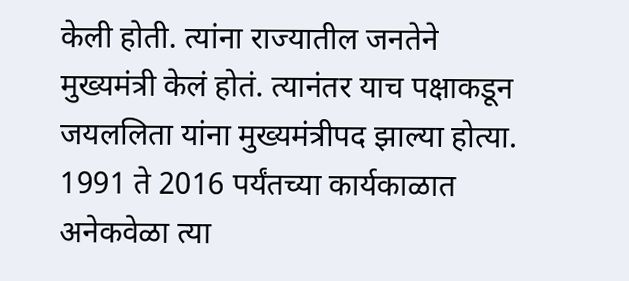केली होती. त्यांना राज्यातील जनतेने मुख्यमंत्री केलं होतं. त्यानंतर याच पक्षाकडून जयललिता यांना मुख्यमंत्रीपद झाल्या होत्या. 1991 ते 2016 पर्यंतच्या कार्यकाळात अनेकवेळा त्या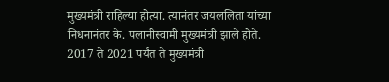मुख्यमंत्री राहिल्या होत्या. त्यानंतर जयललिता यांच्या निधनानंतर के. पलानीस्वामी मुख्यमंत्री झाले होते. 2017 ते 2021 पर्यंत ते मुख्यमंत्री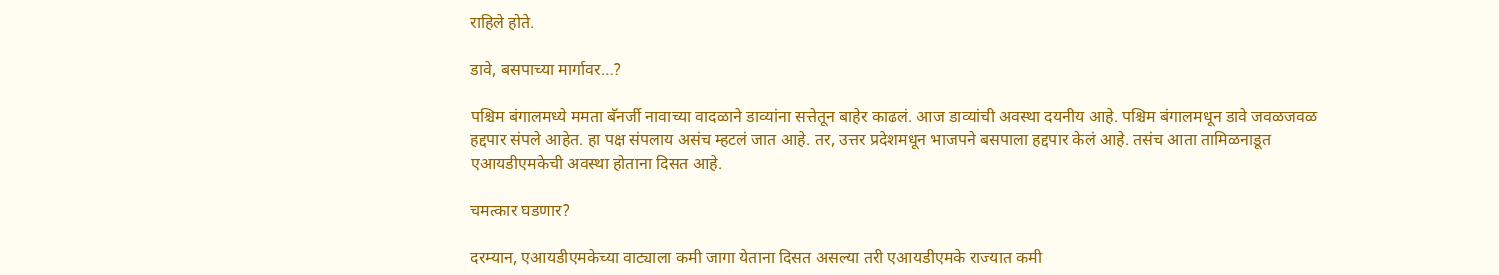राहिले होते.

डावे, बसपाच्या मार्गावर…?

पश्चिम बंगालमध्ये ममता बॅनर्जी नावाच्या वादळाने डाव्यांना सत्तेतून बाहेर काढलं. आज डाव्यांची अवस्था दयनीय आहे. पश्चिम बंगालमधून डावे जवळजवळ हद्दपार संपले आहेत. हा पक्ष संपलाय असंच म्हटलं जात आहे. तर, उत्तर प्रदेशमधून भाजपने बसपाला हद्दपार केलं आहे. तसंच आता तामिळनाडूत एआयडीएमकेची अवस्था होताना दिसत आहे.

चमत्कार घडणार?

दरम्यान, एआयडीएमकेच्या वाट्याला कमी जागा येताना दिसत असल्या तरी एआयडीएमके राज्यात कमी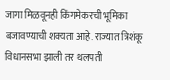जागा मिळवूनही किंगमेकरची भूमिका बजावण्याची शक्यता आहे. राज्यात त्रिशंकू विधानसभा झाली तर थलपती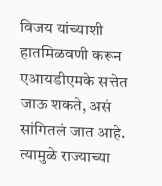विजय यांच्याशी हातमिळवणी करून एआयडीएमके सत्तेत जाऊ शकते, असं सांगितलं जात आहे. त्यामुळे राज्याच्या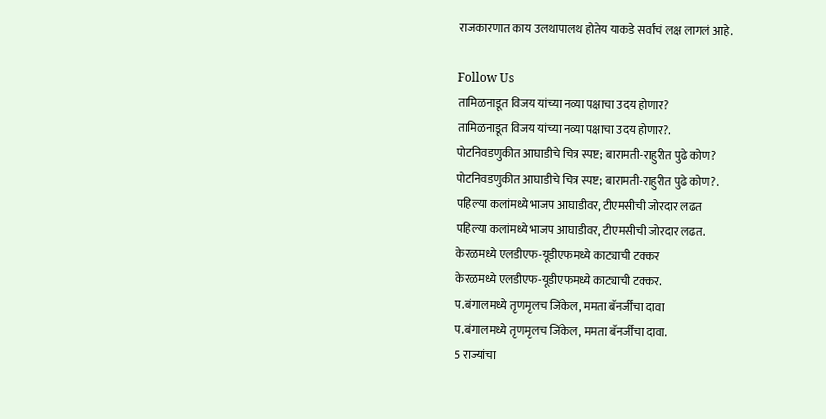राजकारणात काय उलथापालथ होतेय याकडे सर्वांचं लक्ष लागलं आहे.

Follow Us
तामिळनाडूत विजय यांच्या नव्या पक्षाचा उदय होणार?
तामिळनाडूत विजय यांच्या नव्या पक्षाचा उदय होणार?.
पोटनिवडणुकीत आघाडीचे चित्र स्पष्ट; बारामती-राहुरीत पुढे कोण?
पोटनिवडणुकीत आघाडीचे चित्र स्पष्ट; बारामती-राहुरीत पुढे कोण?.
पहिल्या कलांमध्ये भाजप आघाडीवर, टीएमसीची जोरदार लढत
पहिल्या कलांमध्ये भाजप आघाडीवर, टीएमसीची जोरदार लढत.
केरळमध्ये एलडीएफ-यूडीएफमध्ये काट्याची टक्कर
केरळमध्ये एलडीएफ-यूडीएफमध्ये काट्याची टक्कर.
प.बंगालमध्ये तृणमृलच जिंकेल, ममता बॅनर्जींचा दावा
प.बंगालमध्ये तृणमृलच जिंकेल, ममता बॅनर्जींचा दावा.
5 राज्यांचा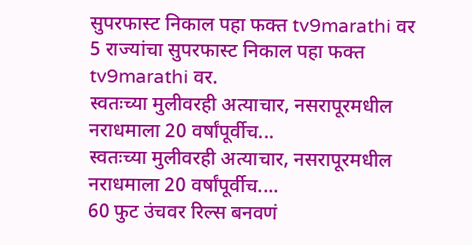सुपरफास्ट निकाल पहा फक्त tv9marathi वर
5 राज्यांचा सुपरफास्ट निकाल पहा फक्त tv9marathi वर.
स्वतःच्या मुलीवरही अत्याचार, नसरापूरमधील नराधमाला 20 वर्षांपूर्वीच...
स्वतःच्या मुलीवरही अत्याचार, नसरापूरमधील नराधमाला 20 वर्षांपूर्वीच....
60 फुट उंचवर रिल्स बनवणं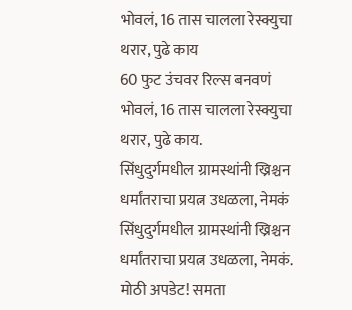भोवलं, 16 तास चालला रेस्क्युचा थरार, पुढे काय
60 फुट उंचवर रिल्स बनवणं भोवलं, 16 तास चालला रेस्क्युचा थरार, पुढे काय.
सिंधुदुर्गमधील ग्रामस्थांनी ख्रिश्चन धर्मांतराचा प्रयत्न उधळला, नेमकं
सिंधुदुर्गमधील ग्रामस्थांनी ख्रिश्चन धर्मांतराचा प्रयत्न उधळला, नेमकं.
मोठी अपडेट! समता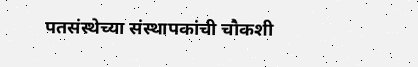पतसंस्थेच्या संस्थापकांची चौकशी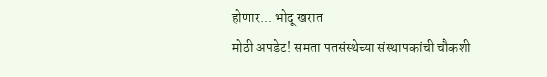होणार... भोदू खरात
मोठी अपडेट! समता पतसंस्थेच्या संस्थापकांची चौकशी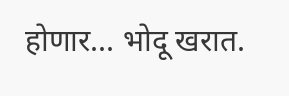होणार... भोदू खरात.